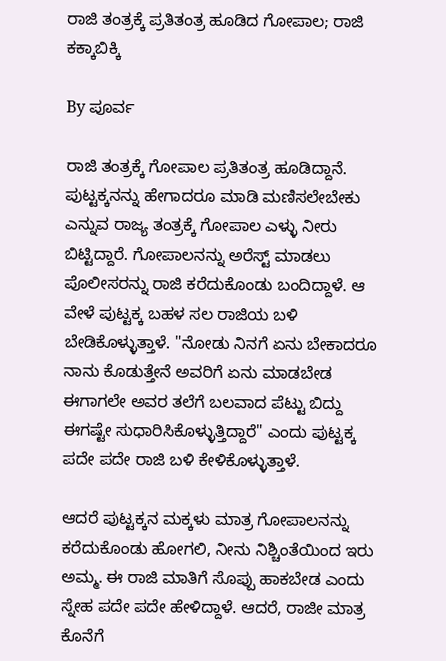ರಾಜಿ ತಂತ್ರಕ್ಕೆ ಪ್ರತಿತಂತ್ರ ಹೂಡಿದ ಗೋಪಾಲ; ರಾಜಿ ಕಕ್ಕಾಬಿಕ್ಕಿ

By ಪೂರ್ವ

ರಾಜಿ ತಂತ್ರಕ್ಕೆ ಗೋಪಾಲ ಪ್ರತಿತಂತ್ರ ಹೂಡಿದ್ದಾನೆ. ಪುಟ್ಟಕ್ಕನನ್ನು ಹೇಗಾದರೂ ಮಾಡಿ ಮಣಿಸಲೇಬೇಕು ಎನ್ನುವ ರಾಜ್ಯ ತಂತ್ರಕ್ಕೆ ಗೋಪಾಲ ಎಳ್ಳು ನೀರು ಬಿಟ್ಟಿದ್ದಾರೆ. ಗೋಪಾಲನನ್ನು ಅರೆಸ್ಟ್ ಮಾಡಲು ಪೊಲೀಸರನ್ನು ರಾಜಿ ಕರೆದುಕೊಂಡು ಬಂದಿದ್ದಾಳೆ. ಆ ವೇಳೆ ಪುಟ್ಟಕ್ಕ ಬಹಳ ಸಲ ರಾಜಿಯ ಬಳಿ ಬೇಡಿಕೊಳ್ಳುತ್ತಾಳೆ. "ನೋಡು ನಿನಗೆ ಏನು ಬೇಕಾದರೂ ನಾನು ಕೊಡುತ್ತೇನೆ ಅವರಿಗೆ ಏನು ಮಾಡಬೇಡ ಈಗಾಗಲೇ ಅವರ ತಲೆಗೆ ಬಲವಾದ ಪೆಟ್ಟು ಬಿದ್ದು ಈಗಷ್ಟೇ ಸುಧಾರಿಸಿಕೊಳ್ಳುತ್ತಿದ್ದಾರೆ" ಎಂದು ಪುಟ್ಟಕ್ಕ ಪದೇ ಪದೇ ರಾಜಿ ಬಳಿ ಕೇಳಿಕೊಳ್ಳುತ್ತಾಳೆ.

ಆದರೆ ಪುಟ್ಟಕ್ಕನ ಮಕ್ಕಳು ಮಾತ್ರ ಗೋಪಾಲನನ್ನು ಕರೆದುಕೊಂಡು ಹೋಗಲಿ, ನೀನು ನಿಶ್ಚಿಂತೆಯಿಂದ ಇರು ಅಮ್ಮ. ಈ ರಾಜಿ ಮಾತಿಗೆ ಸೊಪ್ಪು ಹಾಕಬೇಡ ಎಂದು ಸ್ನೇಹ ಪದೇ ಪದೇ ಹೇಳಿದ್ದಾಳೆ. ಆದರೆ, ರಾಜೀ ಮಾತ್ರ ಕೊನೆಗೆ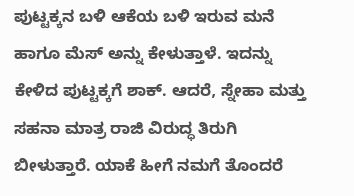ಪುಟ್ಟಕ್ಕನ ಬಳಿ ಆಕೆಯ ಬಳಿ ಇರುವ ಮನೆ ಹಾಗೂ ಮೆಸ್ ಅನ್ನು ಕೇಳುತ್ತಾಳೆ. ಇದನ್ನು ಕೇಳಿದ ಪುಟ್ಟಕ್ಕಗೆ ಶಾಕ್. ಆದರೆ, ಸ್ನೇಹಾ ಮತ್ತು ಸಹನಾ ಮಾತ್ರ ರಾಜಿ ವಿರುದ್ಧ ತಿರುಗಿ ಬೀಳುತ್ತಾರೆ. ಯಾಕೆ ಹೀಗೆ ನಮಗೆ ತೊಂದರೆ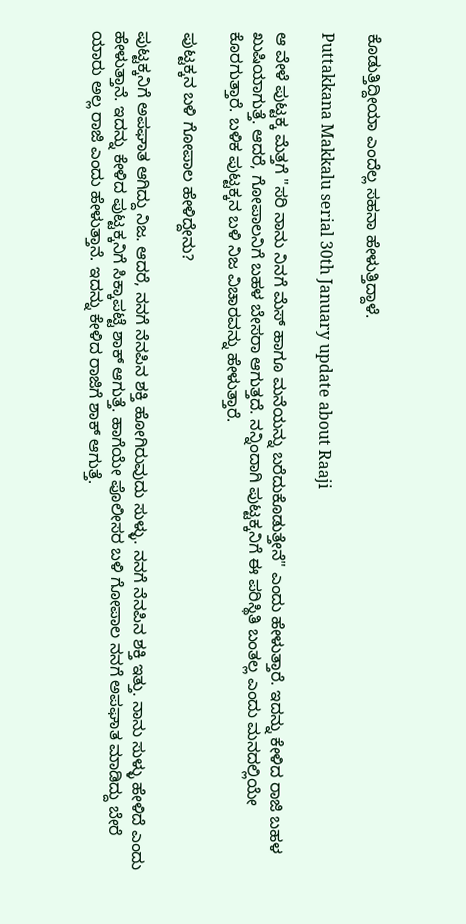ಕೊಡುತ್ತಿದ್ದೀಯಾ ಎಂದೆಲ್ಲ ಸಹನಾ ಹೇಳುತ್ತಿದ್ದಾಳೆ.

Puttakkana Makkalu serial 30th January update about Raaji

ಆ ವೇಳೆ ಪುಟ್ಟಕ್ಕ ಮೆತ್ತಗೆ "ಸರಿ ನಾನು ನಿನಗೆ ಮೆಸ್ ಹಾಗೂ ಮನೆಯನ್ನು ಬರೆದುಕೊಡುತ್ತೇನೆ" ಎಂದು ಹೇಳುತ್ತಾರೆ. ಇದನ್ನು ಕೇಳಿದ ರಾಜಿ ಬಹಳ ಖುಷಿಯಾಗುತ್ತೆ. ಆದರೆ, ಗೋಪಾಲನಿಗೆ ಬಹಳ ಬೇಸರಾ ಆಗುತ್ತದೆ. ನನ್ನಿಂದಾಗಿ ಪುಟ್ಟಕ್ಕನಿಗೆ ಈ ಪರಿಸ್ಥಿತಿ ಬಂತಲ್ಲ ಎಂದು ಮನದಲ್ಲಿಯೇ ಕೊರಗುತ್ತಾರೆ. ಬಳಿಕ ಪುಟ್ಟಕ್ಕನ ಬಳಿ ನಿಜ ವಿಚಾರವನ್ನು ಹೇಳುತ್ತಾರೆ.

ಪುಟ್ಟಕ್ಕನ ಬಳಿ ಗೋಪಾಲ ಹೇಳಿದ್ದೇನು?

ಪುಟ್ಟಕ್ಕನಿಗೆ ಅಪಘಾತ ಆಗಿದ್ದು ನಿಜ. ಆದರೆ, ನನಗೆ ನೆನಪಿನ ಶಕ್ತಿ ಹೋಗಿರುವುದು ಸುಳ್ಳು. ನನಗೆ ನೆನಪಿನ ಶಕ್ತಿ ಇತ್ತು. ನಾನು ಸುಳ್ಳು ಹೇಳಿದೆ ಎಂದು ಹೇಳುತ್ತಾನೆ. ಇದನ್ನು ಕೇಳಿದ ಪುಟ್ಟಕ್ಕನಿಗೆ ಸಿಕ್ಕಾಪಟ್ಟೆ ಶಾಕ್ ಆಗುತ್ತೆ. ಹಾಗೆಯೇ ಪೊಲೀಸರ ಬಳಿ ಗೋಪಾಲ ನನಗೆ ಅಪಘಾತ ಮಾಡಿದ್ದು ಬೇರೆ ಯಾರು ಅಲ್ಲ ರಾಜಿ ಎಂದು ಹೇಳುತ್ತಾನೆ. ಇದನ್ನು ಕೇಳಿದ ರಾಜಿಗೆ ಶಾಕ್ ಆಗುತ್ತೆ.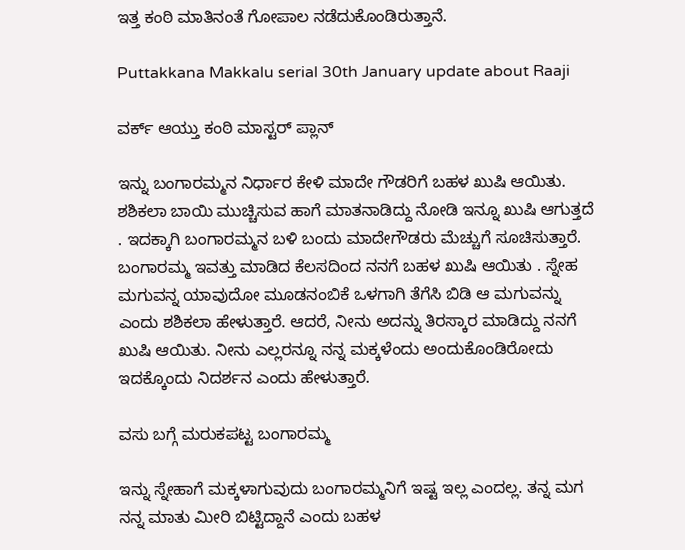ಇತ್ತ ಕಂಠಿ ಮಾತಿನಂತೆ ಗೋಪಾಲ ನಡೆದುಕೊಂಡಿರುತ್ತಾನೆ.

Puttakkana Makkalu serial 30th January update about Raaji

ವರ್ಕ್ ಆಯ್ತು ಕಂಠಿ ಮಾಸ್ಟರ್ ಪ್ಲಾನ್

ಇನ್ನು ಬಂಗಾರಮ್ಮನ ನಿರ್ಧಾರ ಕೇಳಿ ಮಾದೇ ಗೌಡರಿಗೆ ಬಹಳ ಖುಷಿ ಆಯಿತು. ಶಶಿಕಲಾ ಬಾಯಿ ಮುಚ್ಚಿಸುವ ಹಾಗೆ ಮಾತನಾಡಿದ್ದು ನೋಡಿ ಇನ್ನೂ ಖುಷಿ ಆಗುತ್ತದೆ . ಇದಕ್ಕಾಗಿ ಬಂಗಾರಮ್ಮನ ಬಳಿ ಬಂದು ಮಾದೇಗೌಡರು ಮೆಚ್ಚುಗೆ ಸೂಚಿಸುತ್ತಾರೆ. ಬಂಗಾರಮ್ಮ ಇವತ್ತು ಮಾಡಿದ ಕೆಲಸದಿಂದ ನನಗೆ ಬಹಳ ಖುಷಿ ಆಯಿತು . ಸ್ನೇಹ ಮಗುವನ್ನ ಯಾವುದೋ ಮೂಡನಂಬಿಕೆ ಒಳಗಾಗಿ ತೆಗೆಸಿ ಬಿಡಿ ಆ ಮಗುವನ್ನು ಎಂದು ಶಶಿಕಲಾ ಹೇಳುತ್ತಾರೆ. ಆದರೆ, ನೀನು ಅದನ್ನು ತಿರಸ್ಕಾರ ಮಾಡಿದ್ದು ನನಗೆ ಖುಷಿ ಆಯಿತು. ನೀನು ಎಲ್ಲರನ್ನೂ ನನ್ನ ಮಕ್ಕಳೆಂದು ಅಂದುಕೊಂಡಿರೋದು ಇದಕ್ಕೊಂದು ನಿದರ್ಶನ ಎಂದು ಹೇಳುತ್ತಾರೆ.

ವಸು ಬಗ್ಗೆ ಮರುಕಪಟ್ಟ ಬಂಗಾರಮ್ಮ

ಇನ್ನು ಸ್ನೇಹಾಗೆ ಮಕ್ಕಳಾಗುವುದು ಬಂಗಾರಮ್ಮನಿಗೆ ಇಷ್ಟ ಇಲ್ಲ ಎಂದಲ್ಲ. ತನ್ನ ಮಗ ನನ್ನ ಮಾತು ಮೀರಿ ಬಿಟ್ಟಿದ್ದಾನೆ ಎಂದು ಬಹಳ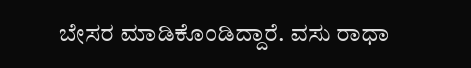ಬೇಸರ ಮಾಡಿಕೊಂಡಿದ್ದಾರೆ. ವಸು ರಾಧಾ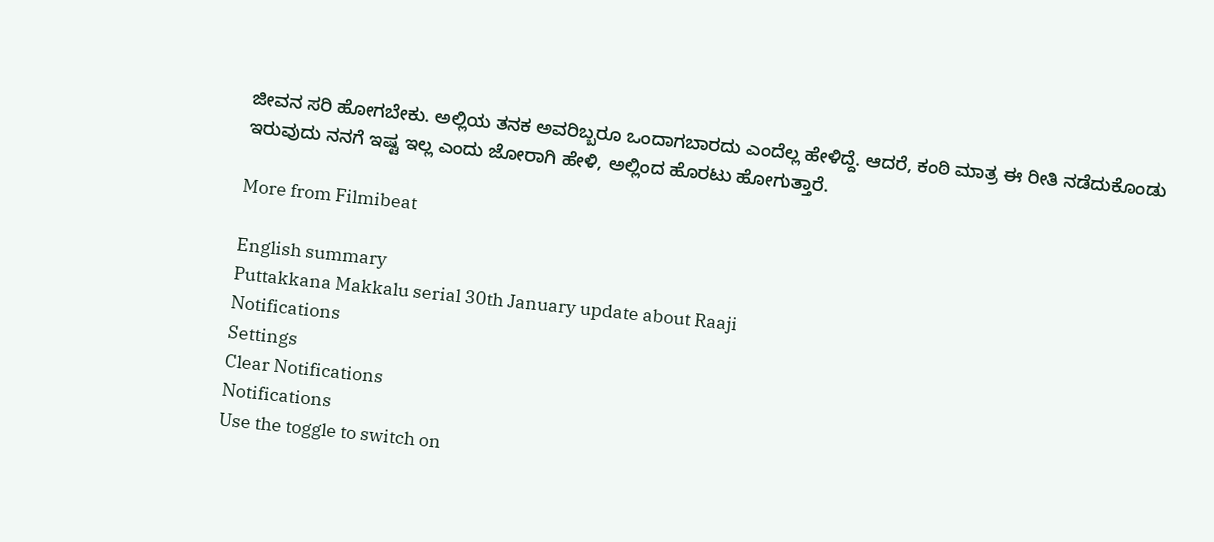ಜೀವನ ಸರಿ ಹೋಗಬೇಕು. ಅಲ್ಲಿಯ ತನಕ ಅವರಿಬ್ಬರೂ ಒಂದಾಗಬಾರದು ಎಂದೆಲ್ಲ ಹೇಳಿದ್ದೆ. ಆದರೆ, ಕಂಠಿ ಮಾತ್ರ ಈ ರೀತಿ ನಡೆದುಕೊಂಡು ಇರುವುದು ನನಗೆ ಇಷ್ಟ ಇಲ್ಲ ಎಂದು ಜೋರಾಗಿ ಹೇಳಿ, ಅಲ್ಲಿಂದ ಹೊರಟು ಹೋಗುತ್ತಾರೆ.

More from Filmibeat

English summary
Puttakkana Makkalu serial 30th January update about Raaji
Notifications
Settings
Clear Notifications
Notifications
Use the toggle to switch on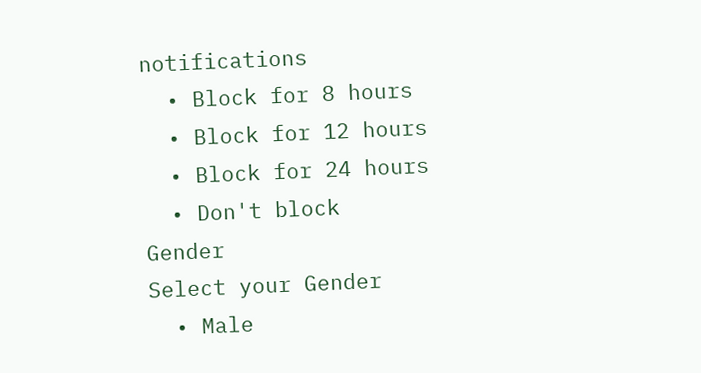notifications
  • Block for 8 hours
  • Block for 12 hours
  • Block for 24 hours
  • Don't block
Gender
Select your Gender
  • Male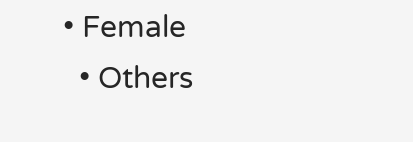• Female
  • Others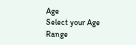Age
Select your Age Range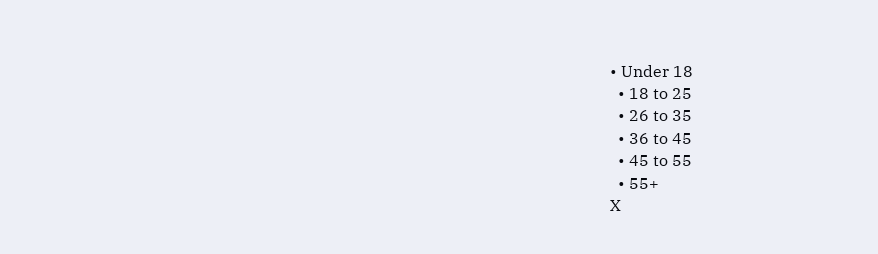• Under 18
  • 18 to 25
  • 26 to 35
  • 36 to 45
  • 45 to 55
  • 55+
X